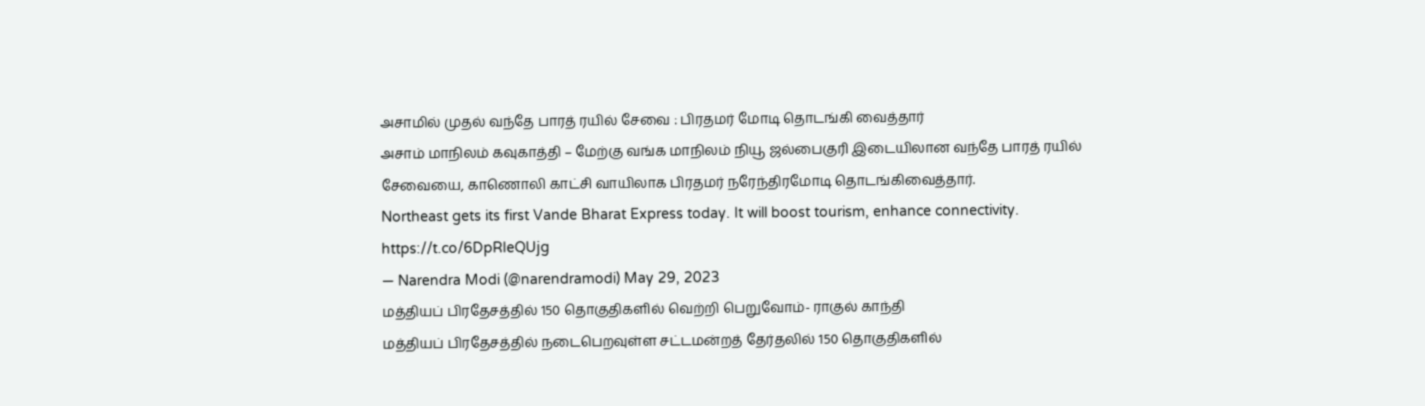அசாமில் முதல் வந்தே பாரத் ரயில் சேவை : பிரதமர் மோடி தொடங்கி வைத்தார்
அசாம் மாநிலம் கவுகாத்தி – மேற்கு வங்க மாநிலம் நியூ ஜல்பைகுரி இடையிலான வந்தே பாரத் ரயில் சேவையை, காணொலி காட்சி வாயிலாக பிரதமர் நரேந்திரமோடி தொடங்கிவைத்தார்.
Northeast gets its first Vande Bharat Express today. It will boost tourism, enhance connectivity. https://t.co/6DpRIeQUjg
— Narendra Modi (@narendramodi) May 29, 2023
மத்தியப் பிரதேசத்தில் 150 தொகுதிகளில் வெற்றி பெறுவோம்- ராகுல் காந்தி
மத்தியப் பிரதேசத்தில் நடைபெறவுள்ள சட்டமன்றத் தேர்தலில் 150 தொகுதிகளில்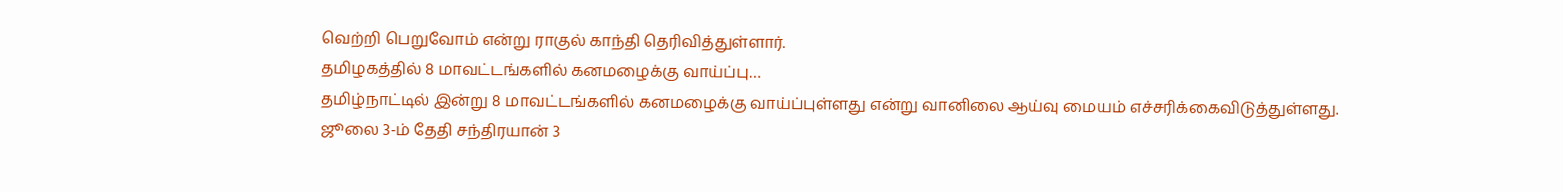வெற்றி பெறுவோம் என்று ராகுல் காந்தி தெரிவித்துள்ளார்.
தமிழகத்தில் 8 மாவட்டங்களில் கனமழைக்கு வாய்ப்பு…
தமிழ்நாட்டில் இன்று 8 மாவட்டங்களில் கனமழைக்கு வாய்ப்புள்ளது என்று வானிலை ஆய்வு மையம் எச்சரிக்கைவிடுத்துள்ளது.
ஜூலை 3-ம் தேதி சந்திரயான் 3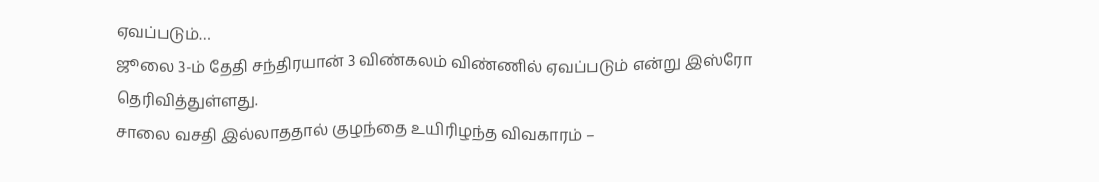ஏவப்படும்…
ஜூலை 3-ம் தேதி சந்திரயான் 3 விண்கலம் விண்ணில் ஏவப்படும் என்று இஸ்ரோ தெரிவித்துள்ளது.
சாலை வசதி இல்லாததால் குழந்தை உயிரிழந்த விவகாரம் –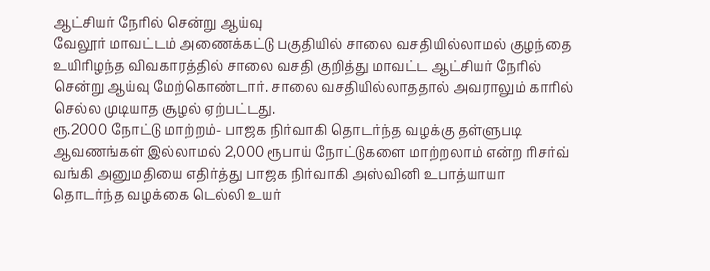ஆட்சியர் நேரில் சென்று ஆய்வு
வேலூர் மாவட்டம் அணைக்கட்டு பகுதியில் சாலை வசதியில்லாமல் குழந்தை உயிரிழந்த விவகாரத்தில் சாலை வசதி குறித்து மாவட்ட ஆட்சியர் நேரில் சென்று ஆய்வு மேற்கொண்டார். சாலை வசதியில்லாததால் அவராலும் காரில் செல்ல முடியாத சூழல் ஏற்பட்டது.
ரூ.2000 நோட்டு மாற்றம்- பாஜக நிர்வாகி தொடர்ந்த வழக்கு தள்ளுபடி
ஆவணங்கள் இல்லாமல் 2,000 ரூபாய் நோட்டுகளை மாற்றலாம் என்ற ரிசர்வ் வங்கி அனுமதியை எதிர்த்து பாஜக நிர்வாகி அஸ்வினி உபாத்யாயா தொடர்ந்த வழக்கை டெல்லி உயர்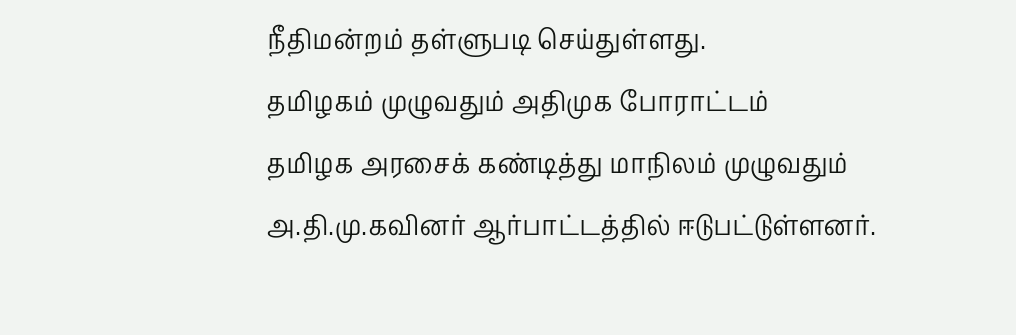நீதிமன்றம் தள்ளுபடி செய்துள்ளது.
தமிழகம் முழுவதும் அதிமுக போராட்டம்
தமிழக அரசைக் கண்டித்து மாநிலம் முழுவதும் அ.தி.மு.கவினர் ஆர்பாட்டத்தில் ஈடுபட்டுள்ளனர்.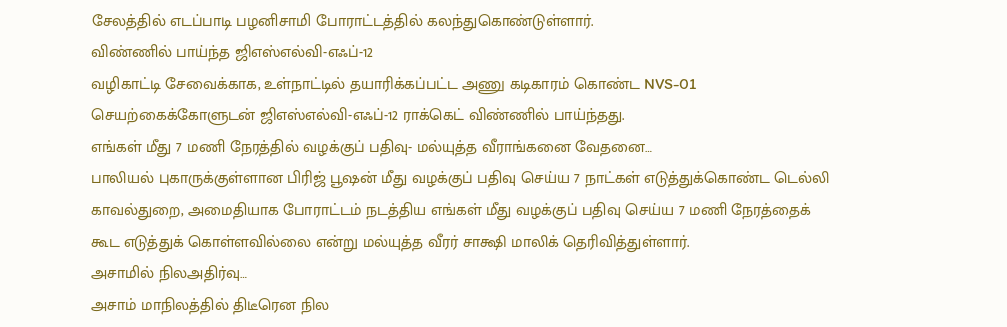சேலத்தில் எடப்பாடி பழனிசாமி போராட்டத்தில் கலந்துகொண்டுள்ளார்.
விண்ணில் பாய்ந்த ஜிஎஸ்எல்வி-எஃப்-12
வழிகாட்டி சேவைக்காக, உள்நாட்டில் தயாரிக்கப்பட்ட அணு கடிகாரம் கொண்ட NVS-01 செயற்கைக்கோளுடன் ஜிஎஸ்எல்வி-எஃப்-12 ராக்கெட் விண்ணில் பாய்ந்தது.
எங்கள் மீது 7 மணி நேரத்தில் வழக்குப் பதிவு- மல்யுத்த வீராங்கனை வேதனை…
பாலியல் புகாருக்குள்ளான பிரிஜ் பூஷன் மீது வழக்குப் பதிவு செய்ய 7 நாட்கள் எடுத்துக்கொண்ட டெல்லி காவல்துறை, அமைதியாக போராட்டம் நடத்திய எங்கள் மீது வழக்குப் பதிவு செய்ய 7 மணி நேரத்தைக் கூட எடுத்துக் கொள்ளவில்லை என்று மல்யுத்த வீரர் சாக்ஷி மாலிக் தெரிவித்துள்ளார்.
அசாமில் நிலஅதிர்வு…
அசாம் மாநிலத்தில் திடீரென நில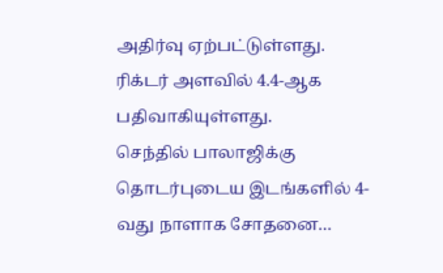அதிர்வு ஏற்பட்டுள்ளது. ரிக்டர் அளவில் 4.4-ஆக பதிவாகியுள்ளது.
செந்தில் பாலாஜிக்கு தொடர்புடைய இடங்களில் 4-வது நாளாக சோதனை…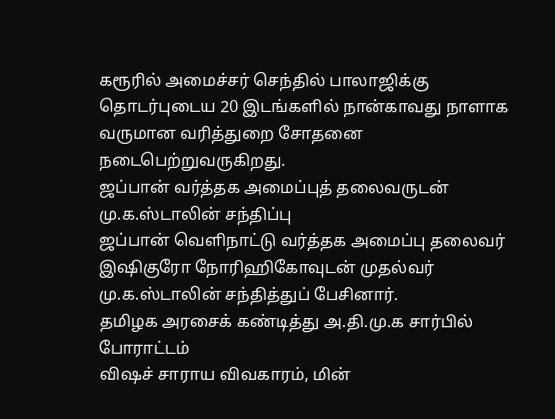கரூரில் அமைச்சர் செந்தில் பாலாஜிக்கு தொடர்புடைய 20 இடங்களில் நான்காவது நாளாக வருமான வரித்துறை சோதனை நடைபெற்றுவருகிறது.
ஜப்பான் வர்த்தக அமைப்புத் தலைவருடன் மு.க.ஸ்டாலின் சந்திப்பு
ஜப்பான் வெளிநாட்டு வர்த்தக அமைப்பு தலைவர் இஷிகுரோ நோரிஹிகோவுடன் முதல்வர் மு.க.ஸ்டாலின் சந்தித்துப் பேசினார்.
தமிழக அரசைக் கண்டித்து அ.தி.மு.க சார்பில் போராட்டம்
விஷச் சாராய விவகாரம், மின்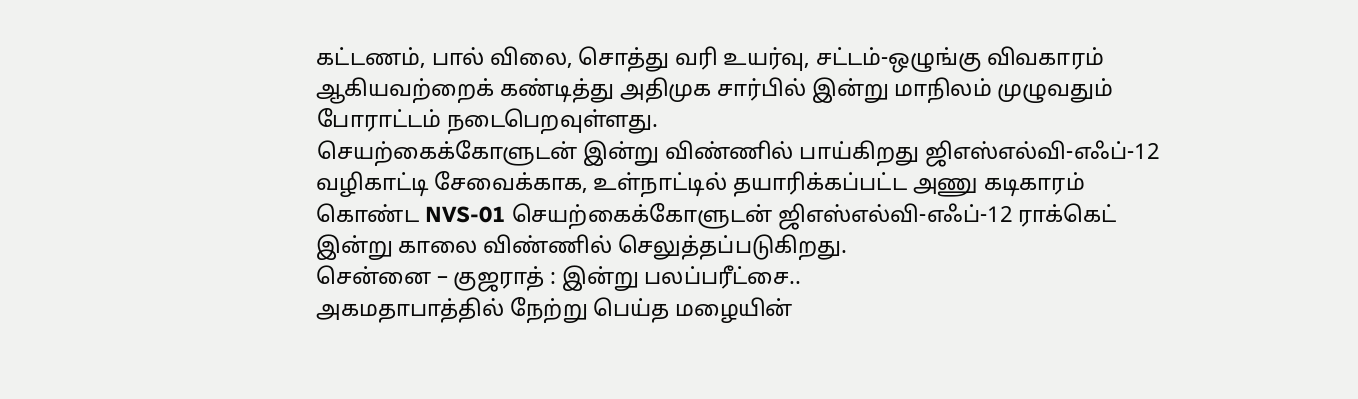கட்டணம், பால் விலை, சொத்து வரி உயர்வு, சட்டம்-ஒழுங்கு விவகாரம் ஆகியவற்றைக் கண்டித்து அதிமுக சார்பில் இன்று மாநிலம் முழுவதும் போராட்டம் நடைபெறவுள்ளது.
செயற்கைக்கோளுடன் இன்று விண்ணில் பாய்கிறது ஜிஎஸ்எல்வி-எஃப்-12
வழிகாட்டி சேவைக்காக, உள்நாட்டில் தயாரிக்கப்பட்ட அணு கடிகாரம் கொண்ட NVS-01 செயற்கைக்கோளுடன் ஜிஎஸ்எல்வி-எஃப்-12 ராக்கெட் இன்று காலை விண்ணில் செலுத்தப்படுகிறது.
சென்னை – குஜராத் : இன்று பலப்பரீட்சை..
அகமதாபாத்தில் நேற்று பெய்த மழையின்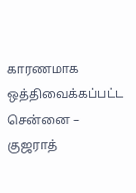காரணமாக ஒத்திவைக்கப்பட்ட சென்னை – குஜராத்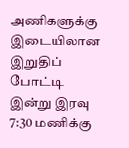அணிகளுக்கு இடையிலான இறுதிப் போட்டி இன்று இரவு 7:30 மணிக்கு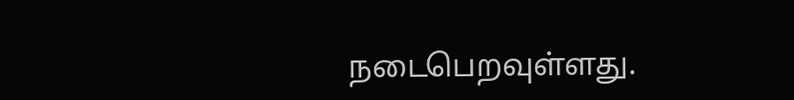நடைபெறவுள்ளது.